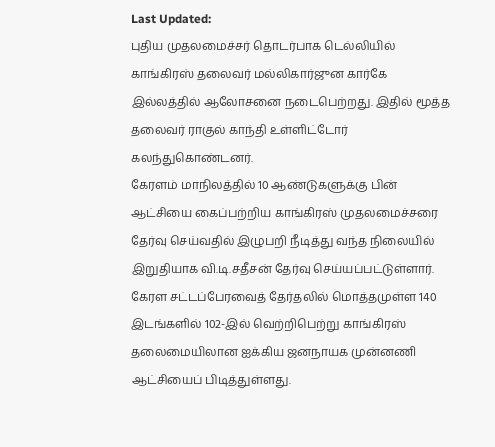Last Updated:
புதிய முதலமைச்சர் தொடர்பாக டெல்லியில் காங்கிரஸ் தலைவர் மல்லிகார்ஜுன கார்கே இல்லத்தில் ஆலோசனை நடைபெற்றது. இதில் மூத்த தலைவர் ராகுல் காந்தி உள்ளிட்டோர் கலந்துகொண்டனர்.
கேரளம் மாநிலத்தில் 10 ஆண்டுகளுக்கு பின் ஆட்சியை கைப்பற்றிய காங்கிரஸ் முதலமைச்சரை தேர்வு செய்வதில் இழுபறி நீடித்து வந்த நிலையில் இறுதியாக வி.டி.சதீசன் தேர்வு செய்யப்பட்டுள்ளார்.
கேரள சட்டப்பேரவைத் தேர்தலில் மொத்தமுள்ள 140 இடங்களில் 102-இல் வெற்றிபெற்று காங்கிரஸ் தலைமையிலான ஐக்கிய ஜனநாயக முன்னணி ஆட்சியைப் பிடித்துள்ளது.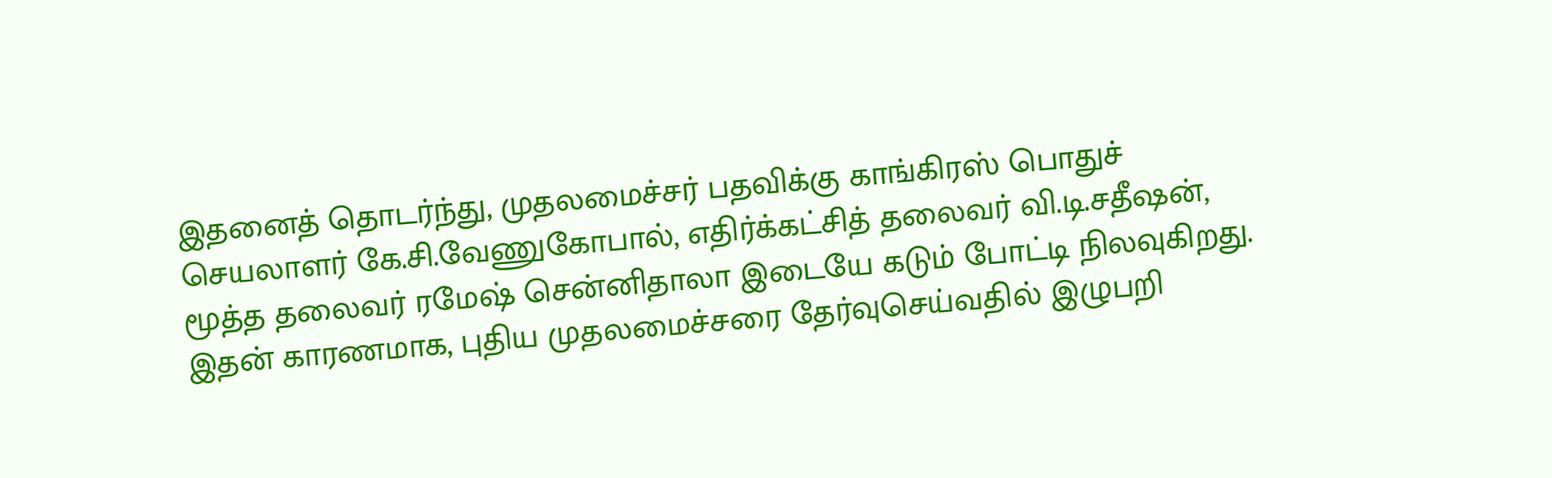இதனைத் தொடர்ந்து, முதலமைச்சர் பதவிக்கு காங்கிரஸ் பொதுச் செயலாளர் கே.சி.வேணுகோபால், எதிர்க்கட்சித் தலைவர் வி.டி.சதீஷன், மூத்த தலைவர் ரமேஷ் சென்னிதாலா இடையே கடும் போட்டி நிலவுகிறது. இதன் காரணமாக, புதிய முதலமைச்சரை தேர்வுசெய்வதில் இழுபறி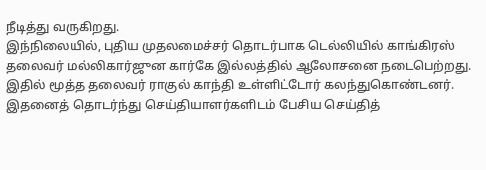நீடித்து வருகிறது.
இந்நிலையில், புதிய முதலமைச்சர் தொடர்பாக டெல்லியில் காங்கிரஸ் தலைவர் மல்லிகார்ஜுன கார்கே இல்லத்தில் ஆலோசனை நடைபெற்றது. இதில் மூத்த தலைவர் ராகுல் காந்தி உள்ளிட்டோர் கலந்துகொண்டனர். இதனைத் தொடர்ந்து செய்தியாளர்களிடம் பேசிய செய்தித்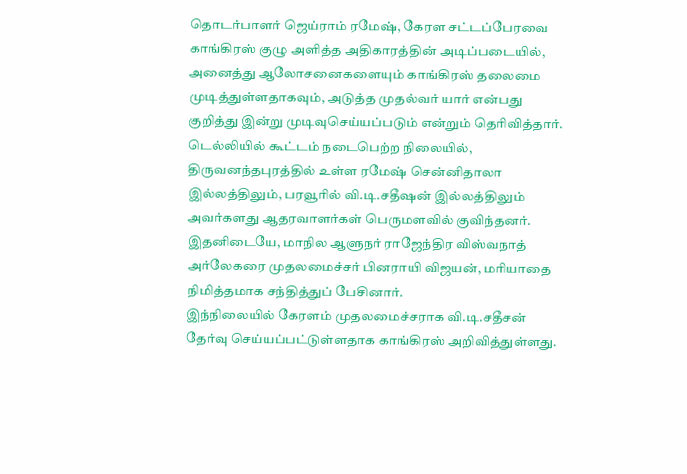தொடர்பாளர் ஜெய்ராம் ரமேஷ், கேரள சட்டப்பேரவை காங்கிரஸ் குழு அளித்த அதிகாரத்தின் அடிப்படையில், அனைத்து ஆலோசனைகளையும் காங்கிரஸ் தலைமை முடித்துள்ளதாகவும், அடுத்த முதல்வர் யார் என்பது குறித்து இன்று முடிவுசெய்யப்படும் என்றும் தெரிவித்தார்.
டெல்லியில் கூட்டம் நடைபெற்ற நிலையில், திருவனந்தபுரத்தில் உள்ள ரமேஷ் சென்னிதாலா இல்லத்திலும், பரவூரில் வி.டி.சதீஷன் இல்லத்திலும் அவர்களது ஆதரவாளர்கள் பெருமளவில் குவிந்தனர். இதனிடையே, மாநில ஆளுநர் ராஜேந்திர விஸ்வநாத் அர்லேகரை முதலமைச்சர் பினராயி விஜயன், மரியாதை நிமித்தமாக சந்தித்துப் பேசினார்.
இந்நிலையில் கேரளம் முதலமைச்சராக வி.டி.சதீசன் தேர்வு செய்யப்பட்டுள்ளதாக காங்கிரஸ் அறிவித்துள்ளது.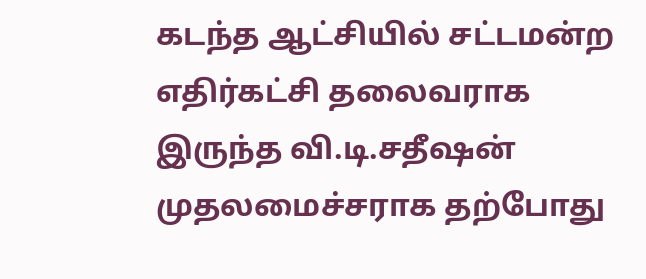கடந்த ஆட்சியில் சட்டமன்ற எதிர்கட்சி தலைவராக இருந்த வி.டி.சதீஷன் முதலமைச்சராக தற்போது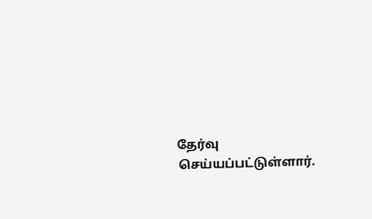தேர்வு செய்யப்பட்டுள்ளார்.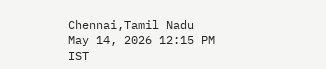Chennai,Tamil Nadu
May 14, 2026 12:15 PM IST